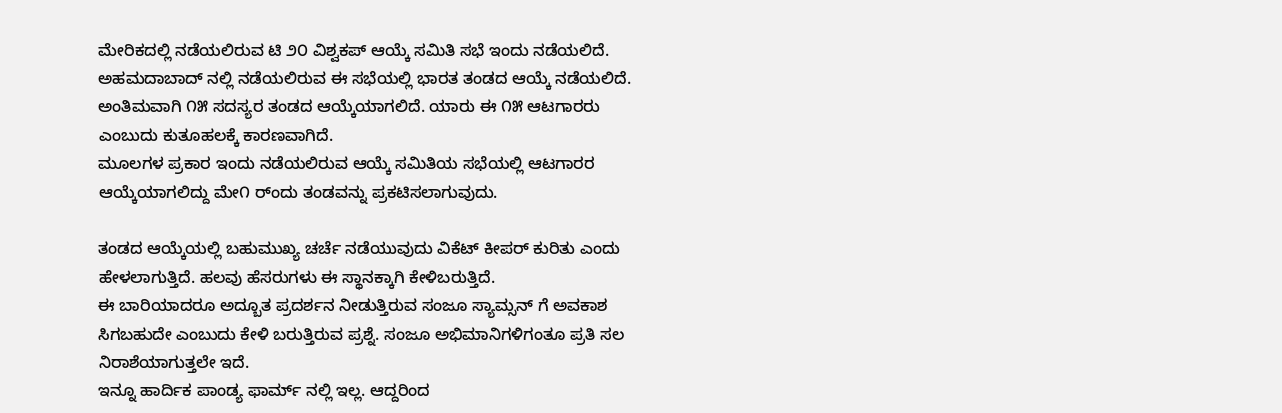ಮೇರಿಕದಲ್ಲಿ ನಡೆಯಲಿರುವ ಟಿ ೨೦ ವಿಶ್ವಕಪ್ ಆಯ್ಕೆ ಸಮಿತಿ ಸಭೆ ಇಂದು ನಡೆಯಲಿದೆ. ಅಹಮದಾಬಾದ್ ನಲ್ಲಿ ನಡೆಯಲಿರುವ ಈ ಸಭೆಯಲ್ಲಿ ಭಾರತ ತಂಡದ ಆಯ್ಕೆ ನಡೆಯಲಿದೆ.
ಅಂತಿಮವಾಗಿ ೧೫ ಸದಸ್ಯರ ತಂಡದ ಆಯ್ಕೆಯಾಗಲಿದೆ. ಯಾರು ಈ ೧೫ ಆಟಗಾರರು ಎಂಬುದು ಕುತೂಹಲಕ್ಕೆ ಕಾರಣವಾಗಿದೆ.
ಮೂಲಗಳ ಪ್ರಕಾರ ಇಂದು ನಡೆಯಲಿರುವ ಆಯ್ಕೆ ಸಮಿತಿಯ ಸಭೆಯಲ್ಲಿ ಆಟಗಾರರ ಆಯ್ಕೆಯಾಗಲಿದ್ದು ಮೇ೧ ರ್ಂದು ತಂಡವನ್ನು ಪ್ರಕಟಿಸಲಾಗುವುದು.

ತಂಡದ ಆಯ್ಕೆಯಲ್ಲಿ ಬಹುಮುಖ್ಯ ಚರ್ಚೆ ನಡೆಯುವುದು ವಿಕೆಟ್ ಕೀಪರ್ ಕುರಿತು ಎಂದು ಹೇಳಲಾಗುತ್ತಿದೆ. ಹಲವು ಹೆಸರುಗಳು ಈ ಸ್ಥಾನಕ್ಕಾಗಿ ಕೇಳಿಬರುತ್ತಿದೆ.
ಈ ಬಾರಿಯಾದರೂ ಅದ್ಬೂತ ಪ್ರದರ್ಶನ ನೀಡುತ್ತಿರುವ ಸಂಜೂ ಸ್ಯಾಮ್ಸನ್ ಗೆ ಅವಕಾಶ ಸಿಗಬಹುದೇ ಎಂಬುದು ಕೇಳಿ ಬರುತ್ತಿರುವ ಪ್ರಶ್ನೆ. ಸಂಜೂ ಅಭಿಮಾನಿಗಳಿಗಂತೂ ಪ್ರತಿ ಸಲ ನಿರಾಶೆಯಾಗುತ್ತಲೇ ಇದೆ.
ಇನ್ನೂ ಹಾರ್ದಿಕ ಪಾಂಡ್ಯ ಫಾರ್ಮ್ ನಲ್ಲಿ ಇಲ್ಲ. ಆದ್ದರಿಂದ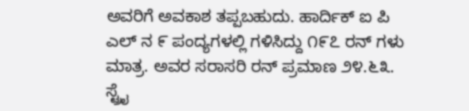ಅವರಿಗೆ ಅವಕಾಶ ತಪ್ಪಬಹುದು. ಹಾರ್ದಿಕ್ ಐ ಪಿ ಎಲ್ ನ ೯ ಪಂದ್ಯಗಳಲ್ಲಿ ಗಳಿಸಿದ್ದು ೧೯೭ ರನ್ ಗಳು ಮಾತ್ರ. ಅವರ ಸರಾಸರಿ ರನ್ ಪ್ರಮಾಣ ೨೪.೬೩. ಸ್ಟ್ರೈ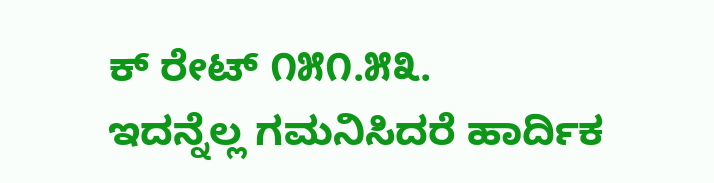ಕ್ ರೇಟ್ ೧೫೧.೫೩.
ಇದನ್ನೆಲ್ಲ ಗಮನಿಸಿದರೆ ಹಾರ್ದಿಕ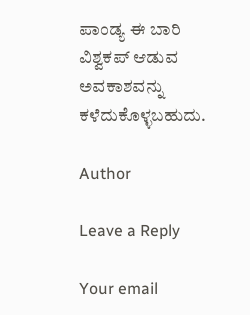ಪಾಂಡ್ಯ ಈ ಬಾರಿ ವಿಶ್ವಕಪ್ ಆಡುವ ಅವಕಾಶವನ್ನು ಕಳೆದುಕೊಳ್ಳಬಹುದು.

Author

Leave a Reply

Your email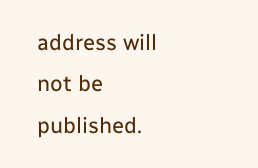address will not be published.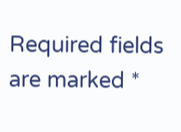Required fields are marked *